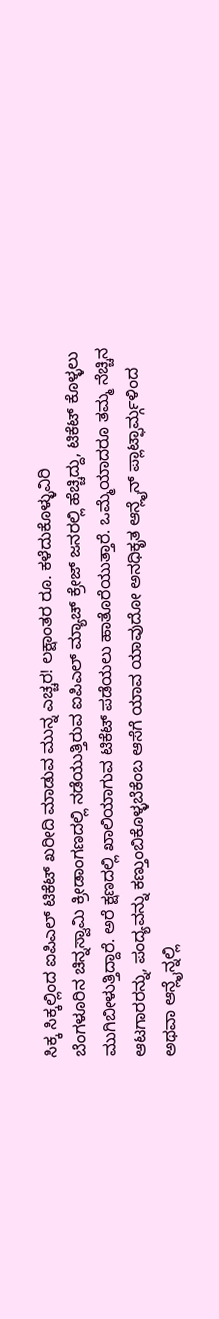ಸಿಕ್ಕ ಸಿಕ್ಕಲ್ಲಿಂದ ಐಪಿಎಲ್ ಟಿಕೆಟ್ ಖರೀದಿ ಮಾಡುವ ಮುನ್ನ ಎಚ್ಚರ! ಲಕ್ಷಾಂತರ ರೂ. ಕಳೆದುಕೊಳ್ಳುವಿರಿ
ಬೆಂಗಳೂರಿನ ಚಿನ್ನಸ್ವಾಮಿ ಕ್ರೀಡಾಂಗಣದಲ್ಲಿ ನಡೆಯುತ್ತಿರುವ ಐಪಿಎಲ್ ಮ್ಯಾಚ್ ಕ್ರೇಜ್ ಜನರಲ್ಲಿ ಹೆಚ್ಚಿದ್ದು, ಟಿಕೆಟ್ ಕೊಳ್ಳಲು ಮುಗಿಬೀಳುತ್ತಿದ್ದಾರೆ. ಅರೆ ಕ್ಷಣದಲ್ಲಿ ಖಾಲಿಯಾಗುವ ಟಿಕೆಟ್ ಪಡೆಯಲು ಹಾತೊರೆಯುತ್ತಾರೆ. ಒಮ್ಮೆಯಾದರೂ ತಮ್ಮ ನೆಚ್ಚಿನ ಆಟಗಾರರನ್ನು, ಪಂದ್ಯವನ್ನು ಕಣ್ತುಂಬಿಕೊಳ್ಳಬೆಕೆಂಬ ಆಸೆಗೆ ಯಾವ ಯಾವುದೋ ಅನಧಿಕೃತ ಆನ್ಲೈನ್ ಪ್ಲಾಟ್ಫಾರ್ಮ್ಗಳಿಂದ ಅಥವಾ ಆನ್ಲೈನ್ನಲ್ಲಿ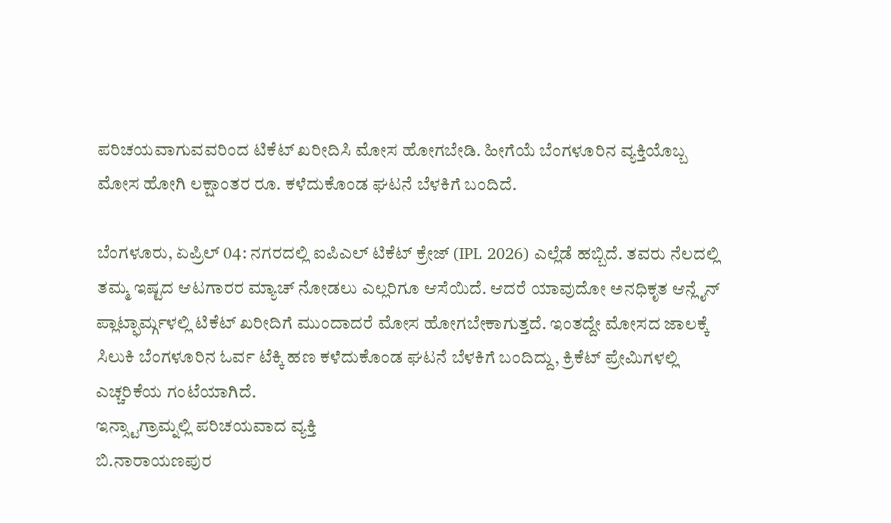ಪರಿಚಯವಾಗುವವರಿಂದ ಟಿಕೆಟ್ ಖರೀದಿಸಿ ಮೋಸ ಹೋಗಬೇಡಿ. ಹೀಗೆಯೆ ಬೆಂಗಳೂರಿನ ವ್ಯಕ್ತಿಯೊಬ್ಬ ಮೋಸ ಹೋಗಿ ಲಕ್ಷಾಂತರ ರೂ. ಕಳೆದುಕೊಂಡ ಘಟನೆ ಬೆಳಕಿಗೆ ಬಂದಿದೆ.

ಬೆಂಗಳೂರು, ಏಪ್ರಿಲ್ 04: ನಗರದಲ್ಲಿ ಐಪಿಎಲ್ ಟಿಕೆಟ್ ಕ್ರೇಜ್ (IPL 2026) ಎಲ್ಲೆಡೆ ಹಬ್ಬಿದೆ. ತವರು ನೆಲದಲ್ಲಿ ತಮ್ಮ ಇಷ್ಟದ ಆಟಗಾರರ ಮ್ಯಾಚ್ ನೋಡಲು ಎಲ್ಲರಿಗೂ ಆಸೆಯಿದೆ. ಆದರೆ ಯಾವುದೋ ಅನಧಿಕೃತ ಆನ್ಲೈನ್ ಪ್ಲಾಟ್ಫಾರ್ಮ್ಗಳಲ್ಲಿ ಟಿಕೆಟ್ ಖರೀದಿಗೆ ಮುಂದಾದರೆ ಮೋಸ ಹೋಗಬೇಕಾಗುತ್ತದೆ. ಇಂತದ್ದೇ ಮೋಸದ ಜಾಲಕ್ಕೆ ಸಿಲುಕಿ ಬೆಂಗಳೂರಿನ ಓರ್ವ ಟೆಕ್ಕಿ ಹಣ ಕಳೆದುಕೊಂಡ ಘಟನೆ ಬೆಳಕಿಗೆ ಬಂದಿದ್ದು, ಕ್ರಿಕೆಟ್ ಪ್ರೇಮಿಗಳಲ್ಲಿ ಎಚ್ಚರಿಕೆಯ ಗಂಟೆಯಾಗಿದೆ.
ಇನ್ಸ್ಟಾಗ್ರಾಮ್ನಲ್ಲಿ ಪರಿಚಯವಾದ ವ್ಯಕ್ತಿ
ಬಿ.ನಾರಾಯಣಪುರ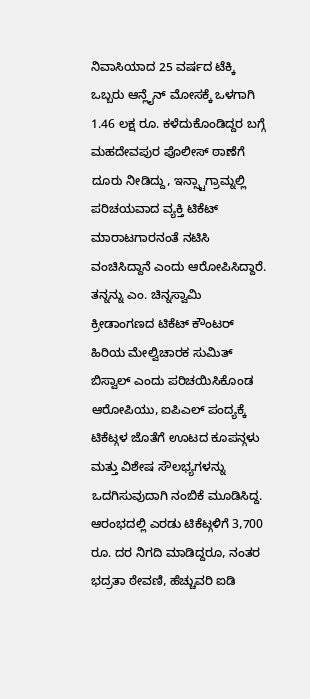ನಿವಾಸಿಯಾದ 25 ವರ್ಷದ ಟೆಕ್ಕಿ ಒಬ್ಬರು ಆನ್ಲೈನ್ ಮೋಸಕ್ಕೆ ಒಳಗಾಗಿ 1.46 ಲಕ್ಷ ರೂ. ಕಳೆದುಕೊಂಡಿದ್ದರ ಬಗ್ಗೆ ಮಹದೇವಪುರ ಪೊಲೀಸ್ ಠಾಣೆಗೆ ದೂರು ನೀಡಿದ್ದು, ಇನ್ಸ್ಟಾಗ್ರಾಮ್ನಲ್ಲಿ ಪರಿಚಯವಾದ ವ್ಯಕ್ತಿ ಟಿಕೆಟ್ ಮಾರಾಟಗಾರನಂತೆ ನಟಿಸಿ ವಂಚಿಸಿದ್ದಾನೆ ಎಂದು ಆರೋಪಿಸಿದ್ದಾರೆ.
ತನ್ನನ್ನು ಎಂ. ಚಿನ್ನಸ್ವಾಮಿ ಕ್ರೀಡಾಂಗಣದ ಟಿಕೆಟ್ ಕೌಂಟರ್ ಹಿರಿಯ ಮೇಲ್ವಿಚಾರಕ ಸುಮಿತ್ ಬಿಸ್ವಾಲ್ ಎಂದು ಪರಿಚಯಿಸಿಕೊಂಡ ಆರೋಪಿಯು, ಐಪಿಎಲ್ ಪಂದ್ಯಕ್ಕೆ ಟಿಕೆಟ್ಗಳ ಜೊತೆಗೆ ಊಟದ ಕೂಪನ್ಗಳು ಮತ್ತು ವಿಶೇಷ ಸೌಲಭ್ಯಗಳನ್ನು ಒದಗಿಸುವುದಾಗಿ ನಂಬಿಕೆ ಮೂಡಿಸಿದ್ದ. ಆರಂಭದಲ್ಲಿ ಎರಡು ಟಿಕೆಟ್ಗಳಿಗೆ 3,700 ರೂ. ದರ ನಿಗದಿ ಮಾಡಿದ್ದರೂ, ನಂತರ ಭದ್ರತಾ ಠೇವಣಿ, ಹೆಚ್ಚುವರಿ ಐಡಿ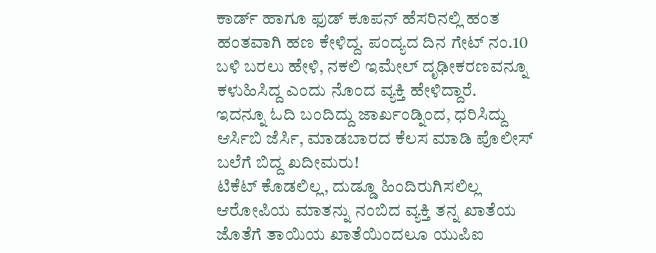ಕಾರ್ಡ್ ಹಾಗೂ ಫುಡ್ ಕೂಪನ್ ಹೆಸರಿನಲ್ಲಿ ಹಂತ ಹಂತವಾಗಿ ಹಣ ಕೇಳಿದ್ದ. ಪಂದ್ಯದ ದಿನ ಗೇಟ್ ನಂ.10 ಬಳಿ ಬರಲು ಹೇಳಿ, ನಕಲಿ ಇಮೇಲ್ ದೃಢೀಕರಣವನ್ನೂ ಕಳುಹಿಸಿದ್ದ ಎಂದು ನೊಂದ ವ್ಯಕ್ತಿ ಹೇಳಿದ್ದಾರೆ.
ಇದನ್ನೂ ಓದಿ ಬಂದಿದ್ದು ಜಾರ್ಖಂಡ್ನಿಂದ, ಧರಿಸಿದ್ದು ಆರ್ಸಿಬಿ ಜೆರ್ಸಿ, ಮಾಡಬಾರದ ಕೆಲಸ ಮಾಡಿ ಪೊಲೀಸ್ ಬಲೆಗೆ ಬಿದ್ದ ಖದೀಮರು!
ಟಿಕೆಟ್ ಕೊಡಲಿಲ್ಲ, ದುಡ್ಡೂ ಹಿಂದಿರುಗಿಸಲಿಲ್ಲ
ಆರೋಪಿಯ ಮಾತನ್ನು ನಂಬಿದ ವ್ಯಕ್ತಿ ತನ್ನ ಖಾತೆಯ ಜೊತೆಗೆ ತಾಯಿಯ ಖಾತೆಯಿಂದಲೂ ಯುಪಿಐ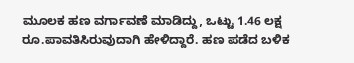ಮೂಲಕ ಹಣ ವರ್ಗಾವಣೆ ಮಾಡಿದ್ದು, ಒಟ್ಟು 1.46 ಲಕ್ಷ ರೂ.ಪಾವತಿಸಿರುವುದಾಗಿ ಹೇಳಿದ್ದಾರೆ. ಹಣ ಪಡೆದ ಬಳಿಕ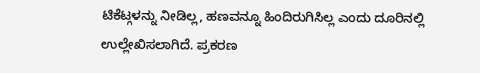ಟಿಕೆಟ್ಗಳನ್ನು ನೀಡಿಲ್ಲ, ಹಣವನ್ನೂ ಹಿಂದಿರುಗಿಸಿಲ್ಲ ಎಂದು ದೂರಿನಲ್ಲಿ ಉಲ್ಲೇಖಿಸಲಾಗಿದೆ. ಪ್ರಕರಣ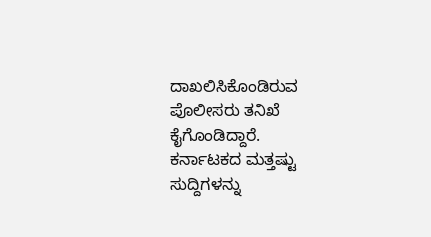ದಾಖಲಿಸಿಕೊಂಡಿರುವ ಪೊಲೀಸರು ತನಿಖೆ ಕೈಗೊಂಡಿದ್ದಾರೆ.
ಕರ್ನಾಟಕದ ಮತ್ತಷ್ಟು ಸುದ್ದಿಗಳನ್ನು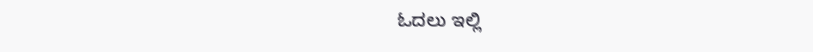ಓದಲು ಇಲ್ಲಿ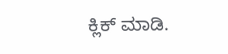ಕ್ಲಿಕ್ ಮಾಡಿ.